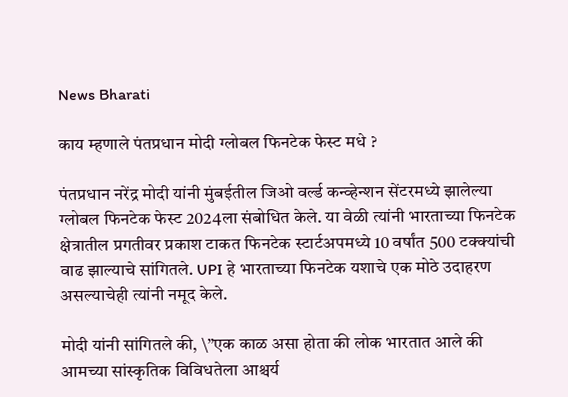News Bharati

काय म्हणाले पंतप्रधान मोदी ग्लोबल फिनटेक फेस्ट मधे ?

पंतप्रधान नरेंद्र मोदी यांनी मुंबईतील जिओ वर्ल्ड कन्व्हेन्शन सेंटरमध्ये झालेल्या ग्लोबल फिनटेक फेस्ट 2024ला संबोधित केले. या वेळी त्यांनी भारताच्या फिनटेक क्षेत्रातील प्रगतीवर प्रकाश टाकत फिनटेक स्टार्टअपमध्ये 10 वर्षांत 500 टक्क्यांची वाढ झाल्याचे सांगितले. UPI हे भारताच्या फिनटेक यशाचे एक मोठे उदाहरण असल्याचेही त्यांनी नमूद केले.

मोदी यांनी सांगितले की, \”एक काळ असा होता की लोक भारतात आले की आमच्या सांस्कृतिक विविधतेला आश्चर्य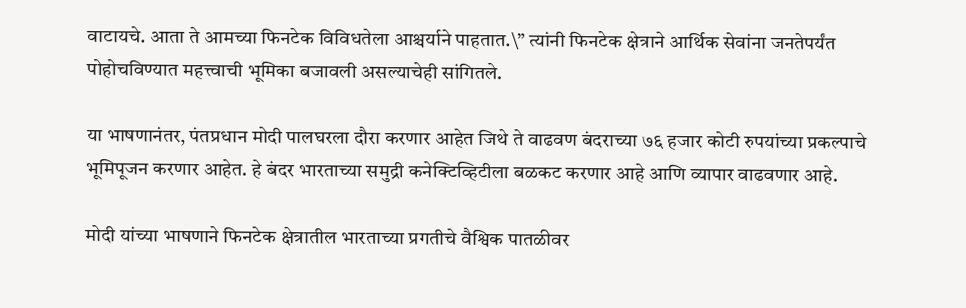वाटायचे. आता ते आमच्या फिनटेक विविधतेला आश्चर्याने पाहतात.\” त्यांनी फिनटेक क्षेत्राने आर्थिक सेवांना जनतेपर्यंत पोहोचविण्यात महत्त्वाची भूमिका बजावली असल्याचेही सांगितले.

या भाषणानंतर, पंतप्रधान मोदी पालघरला दौरा करणार आहेत जिथे ते वाढवण बंदराच्या ७६ हजार कोटी रुपयांच्या प्रकल्पाचे भूमिपूजन करणार आहेत. हे बंदर भारताच्या समुद्री कनेक्टिव्हिटीला बळकट करणार आहे आणि व्यापार वाढवणार आहे.

मोदी यांच्या भाषणाने फिनटेक क्षेत्रातील भारताच्या प्रगतीचे वैश्विक पातळीवर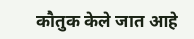कौतुक केले जात आहे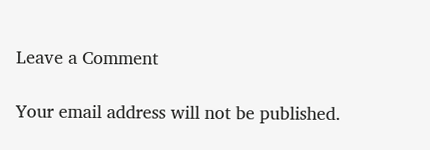Leave a Comment

Your email address will not be published.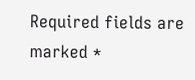Required fields are marked *